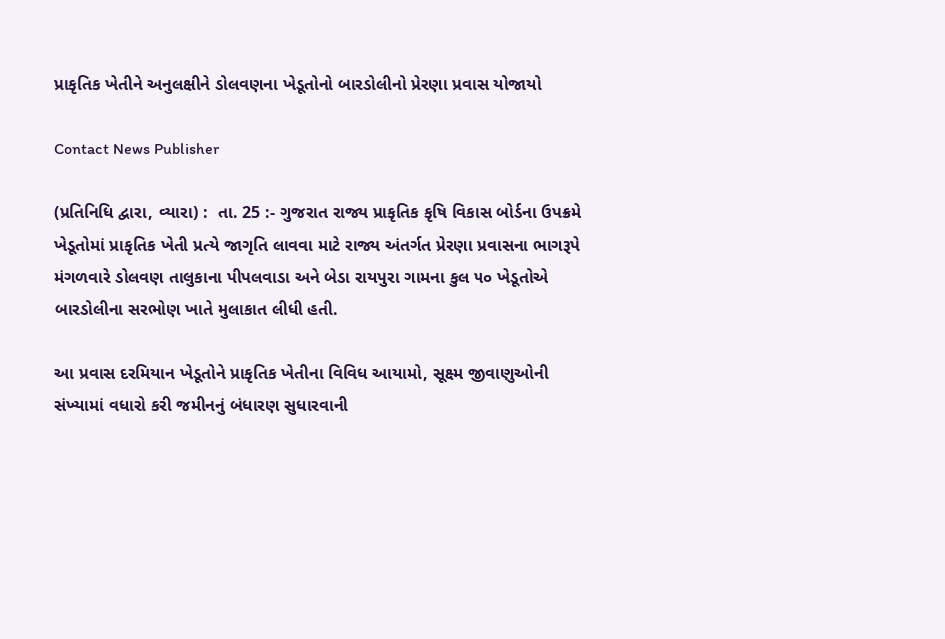પ્રાકૃતિક ખેતીને અનુલક્ષીને ડોલવણના ખેડૂતોનો બારડોલીનો પ્રેરણા પ્રવાસ યોજાયો

Contact News Publisher

(પ્રતિનિધિ દ્વારા, વ્યારા) :  તા. 25 :- ગુજરાત રાજ્ય પ્રાકૃતિક કૃષિ વિકાસ બોર્ડના ઉપક્રમે ખેડૂતોમાં પ્રાકૃતિક ખેતી પ્રત્યે જાગૃતિ લાવવા માટે રાજ્ય અંતર્ગત પ્રેરણા પ્રવાસના ભાગરૂપે મંગળવારે ડોલવણ તાલુકાના પીપલવાડા અને બેડા રાયપુરા ગામના કુલ ૫૦ ખેડૂતોએ બારડોલીના સરભોણ ખાતે મુલાકાત લીધી હતી.

આ પ્રવાસ દરમિયાન ખેડૂતોને પ્રાકૃતિક ખેતીના વિવિધ આયામો, સૂક્ષ્મ જીવાણુઓની સંખ્યામાં વધારો કરી જમીનનું બંધારણ સુધારવાની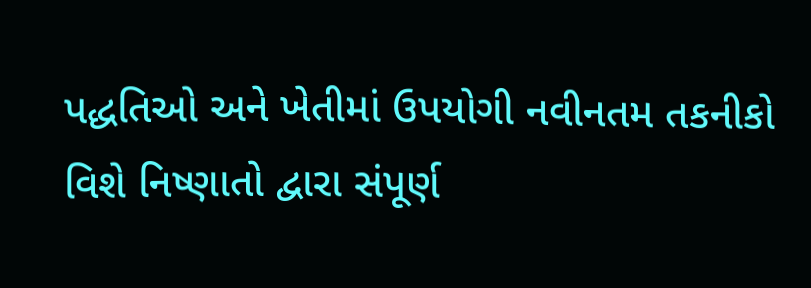પદ્ધતિઓ અને ખેતીમાં ઉપયોગી નવીનતમ તકનીકો વિશે નિષ્ણાતો દ્વારા સંપૂર્ણ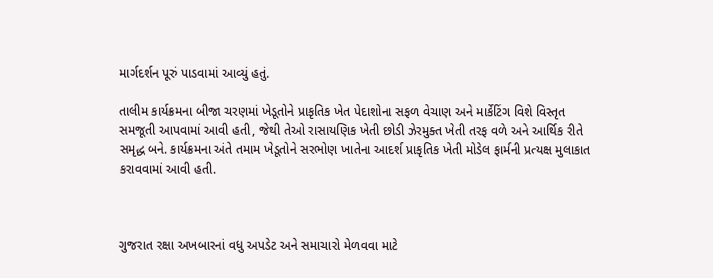માર્ગદર્શન પૂરું પાડવામાં આવ્યું હતું.

તાલીમ કાર્યક્રમના બીજા ચરણમાં ખેડૂતોને પ્રાકૃતિક ખેત પેદાશોના સફળ વેચાણ અને માર્કેટિંગ વિશે વિસ્તૃત સમજૂતી આપવામાં આવી હતી, જેથી તેઓ રાસાયણિક ખેતી છોડી ઝેરમુક્ત ખેતી તરફ વળે અને આર્થિક રીતે સમૃદ્ધ બને. કાર્યક્રમના અંતે તમામ ખેડૂતોને સરભોણ ખાતેના આદર્શ પ્રાકૃતિક ખેતી મોડેલ ફાર્મની પ્રત્યક્ષ મુલાકાત કરાવવામાં આવી હતી.



ગુજરાત રક્ષા અખબારનાં વધુ અપડેટ અને સમાચારો મેળવવા માટે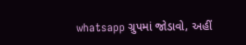whatsapp ગ્રુપમાં જોડાવો, અહીં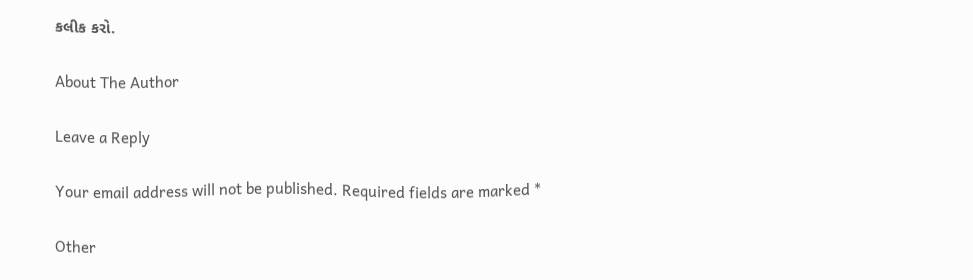કલીક કરો.

About The Author

Leave a Reply

Your email address will not be published. Required fields are marked *

Other